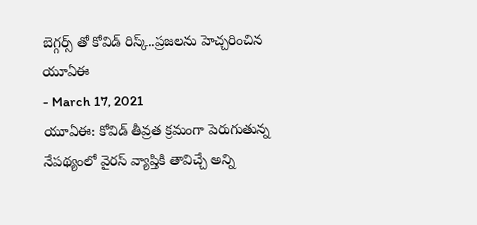బెగ్గర్స్ తో కోవిడ్ రిస్క్..ప్రజలను హెచ్చరించిన యూఏఈ
- March 17, 2021
యూఏఈ: కోవిడ్ తీవ్రత క్రమంగా పెరుగుతున్న నేపథ్యంలో వైరస్ వ్యాప్తికి తావిచ్చే అన్ని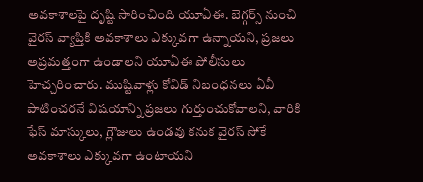అవకాశాలపై దృష్టి సారించింది యూఏఈ. బెగ్గర్స్ నుంచి వైరస్ వ్యాప్తికి అవకాశాలు ఎక్కువగా ఉన్నాయని, ప్రజలు అప్రమత్తంగా ఉండాలని యూఏఈ పోలీసులు హెచ్చరించారు. ముష్టివాళ్లు కోవిడ్ నిబంధనలు ఏవీ పాటించరనే విషయాన్ని ప్రజలు గుర్తుంచుకోవాలని, వారికి ఫేస్ మాస్కులు, గ్లౌజులు ఉండవు కనుక వైరస్ సోకే అవకాశాలు ఎక్కువగా ఉంటాయని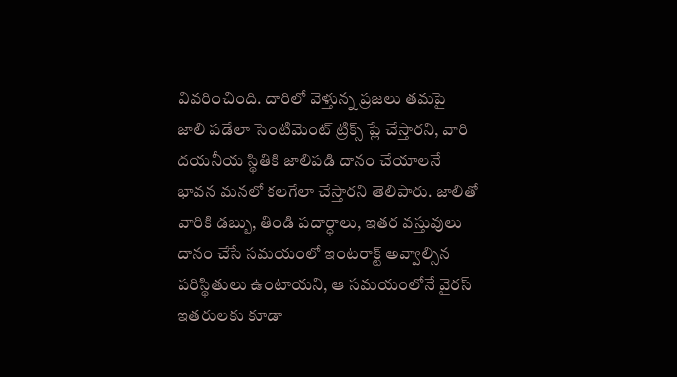వివరించింది. దారిలో వెళ్తున్న ప్రజలు తమపై జాలి పడేలా సెంటిమెంట్ ట్రిక్స్ ప్లే చేస్తారని, వారి దయనీయ స్థితికి జాలిపడి దానం చేయాలనే భావన మనలో కలగేలా చేస్తారని తెలిపారు. జాలితో వారికి డబ్బు, తిండి పదార్ధాలు, ఇతర వస్తువులు దానం చేసే సమయంలో ఇంటరాక్ట్ అవ్వాల్సిన పరిస్థితులు ఉంటాయని, ఆ సమయంలోనే వైరస్ ఇతరులకు కూడా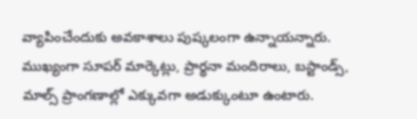వ్యాపించేందుకు అవకాశాలు పుష్కలంగా ఉన్నాయన్నారు. ముఖ్యంగా సూపర్ మార్కెట్లు, ప్రార్థనా మందిరాలు, బస్టాండ్స్, మాల్స్ ప్రాంగణాల్లో ఎక్కువగా అడుక్కుంటూ ఉంటారు.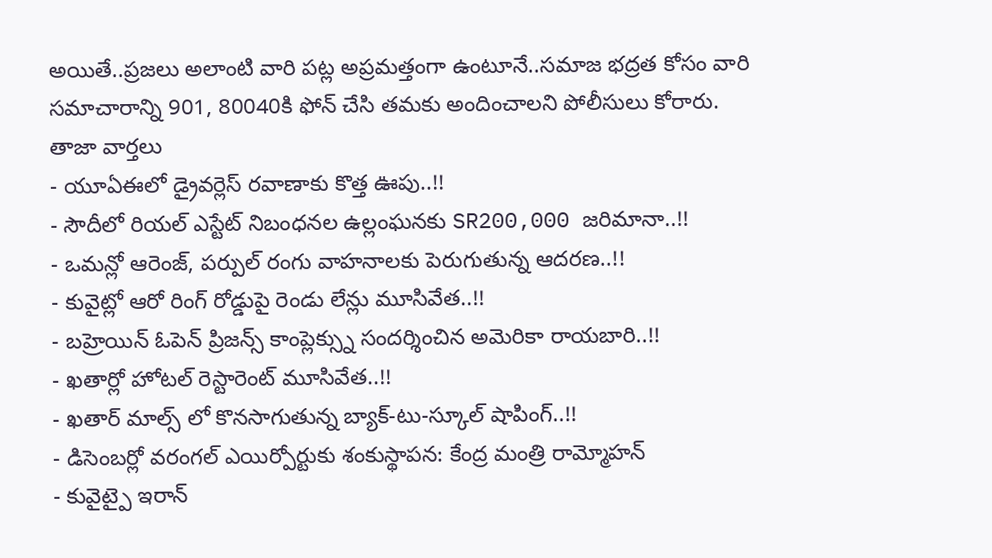అయితే..ప్రజలు అలాంటి వారి పట్ల అప్రమత్తంగా ఉంటూనే..సమాజ భద్రత కోసం వారి సమాచారాన్ని 901, 80040కి ఫోన్ చేసి తమకు అందించాలని పోలీసులు కోరారు.
తాజా వార్తలు
- యూఏఈలో డ్రైవర్లెస్ రవాణాకు కొత్త ఊపు..!!
- సౌదీలో రియల్ ఎస్టేట్ నిబంధనల ఉల్లంఘనకు SR200,000 జరిమానా..!!
- ఒమన్లో ఆరెంజ్, పర్పుల్ రంగు వాహనాలకు పెరుగుతున్న ఆదరణ..!!
- కువైట్లో ఆరో రింగ్ రోడ్డుపై రెండు లేన్లు మూసివేత..!!
- బహ్రెయిన్ ఓపెన్ ప్రిజన్స్ కాంప్లెక్స్ను సందర్శించిన అమెరికా రాయబారి..!!
- ఖతార్లో హోటల్ రెస్టారెంట్ మూసివేత..!!
- ఖతార్ మాల్స్ లో కొనసాగుతున్న బ్యాక్-టు-స్కూల్ షాపింగ్..!!
- డిసెంబర్లో వరంగల్ ఎయిర్పోర్టుకు శంకుస్థాపన: కేంద్ర మంత్రి రామ్మోహన్
- కువైట్పై ఇరాన్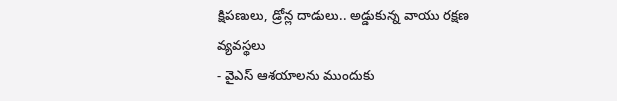క్షిపణులు, డ్రోన్ల దాడులు.. అడ్డుకున్న వాయు రక్షణ వ్యవస్థలు
- వైఎస్ ఆశయాలను ముందుకు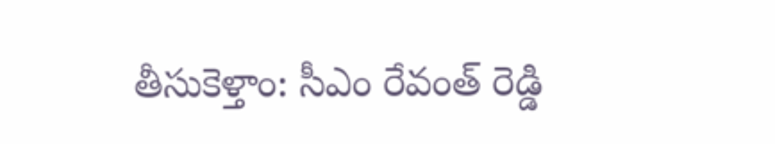తీసుకెళ్తాం: సీఎం రేవంత్ రెడ్డి